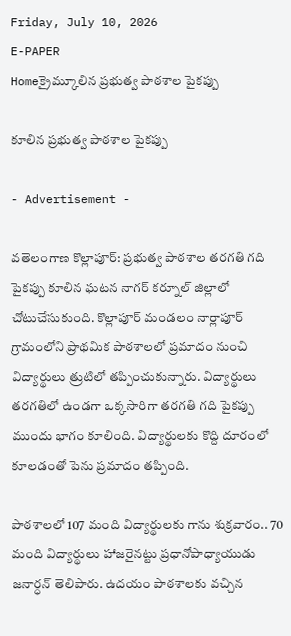Friday, July 10, 2026
E-PAPER
Homeక్రైమ్కూలిన ప్రభుత్వ పాఠశాల పైకప్పు

కూలిన ప్రభుత్వ పాఠశాల పైకప్పు

- Advertisement -

వతెలంగాణ కొల్లాపూర్‌: ప్రభుత్వ పాఠశాల తరగతి గది పైకప్పు కూలిన ఘటన నాగర్ కర్నూల్ జిల్లాలో చోటుచేసుకుంది. కొల్లాపూర్ మండలం నార్లాపూర్ గ్రామంలోని ప్రాథమిక పాఠశాలలో ప్రమాదం నుంచి విద్యార్థులు త్రుటిలో తప్పించుకున్నారు. విద్యార్థులు తరగతిలో ఉండగా ఒక్కసారిగా తరగతి గది పైకప్పు ముందు భాగం కూలింది. విద్యార్థులకు కొద్ది దూరంలో కూలడంతో పెను ప్రమాదం తప్పింది.

పాఠశాలలో 107 మంది విద్యార్థులకు గాను శుక్రవారం.. 70 మంది విద్యార్థులు హాజరైనట్టు ప్రధానోపాధ్యాయుడు జనార్ధన్ తెలిపారు. ఉదయం పాఠశాలకు వచ్చిన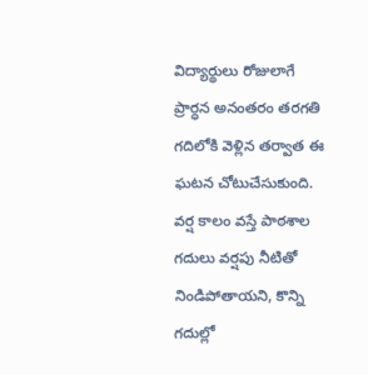విద్యార్థులు రోజులాగే ప్రార్ధన అనంతరం తరగతి గదిలోకి వెళ్లిన తర్వాత ఈ ఘటన చోటుచేసుకుంది. వర్ష కాలం వస్తే పాఠశాల గదులు వర్షపు నీటితో నిండిపోతాయని, కొన్ని గదుల్లో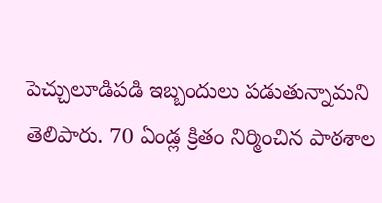పెచ్చులూడిపడి ఇబ్బందులు పడుతున్నామని తెలిపారు. 70 ఏండ్ల క్రితం నిర్మించిన పాఠశాల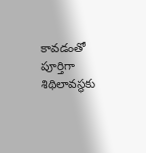కావడంతో పూర్తిగా శిథిలావస్థకు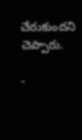చేరుకుందని చెప్పారు.

-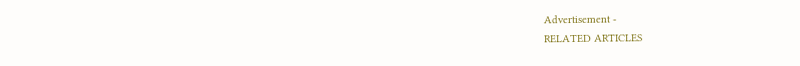Advertisement -
RELATED ARTICLES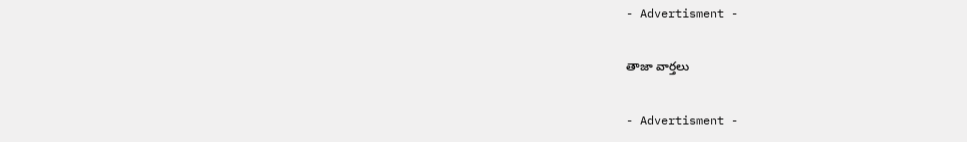- Advertisment -

తాజా వార్తలు

- Advertisment -